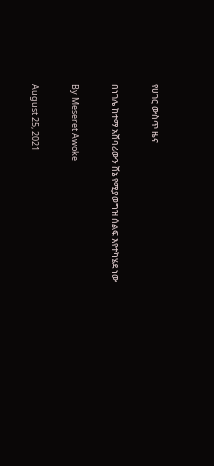የሀገር ውስጥ ዜና

በነገሌ ከተማ አሸባሪውን ሸኔ የሚያወግዝ ሰልፍ እየተካሄደ ነው

By Meseret Awoke

August 25, 2021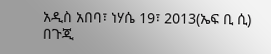አዲስ አበባ፣ ነሃሴ 19፣ 2013(ኤፍ ቢ ሲ) በጉጂ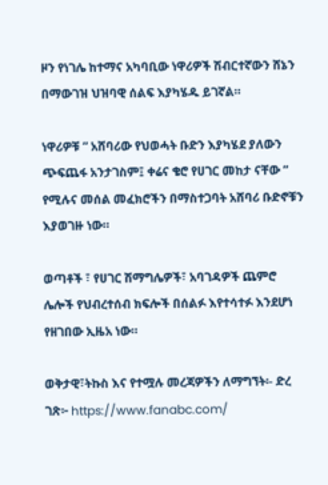ዞን የነገሌ ከተማና አካባቢው ነዋሪዎች ሽብርተኛውን ሸኔን በማውገዝ ህዝባዊ ሰልፍ እያካሄዱ ይገኛል።

ነዋሪዎቹ ” አሸባሪው የህወሓት ቡድን እያካሄደ ያለውን ጭፍጨፋ አንታገስም፤ ቀሬና ቄሮ የሀገር መከታ ናቸው ” የሚሉና መሰል መፈክሮችን በማስተጋባት አሸባሪ ቡድኖቹን እያወገዙ ነው።

ወጣቶች ፣ የሀገር ሽማግሌዎች፣ አባገዳዎች ጨምሮ ሌሎች የህብረተሰብ ክፍሎች በሰልፉ እየተሳተፉ እንደሆነ የዘገበው ኢዜአ ነው።

ወቅታዊ፣ትኩስ እና የተሟሉ መረጃዎችን ለማግኘት፡- ድረ ገጽ፦ https://www.fanabc.com/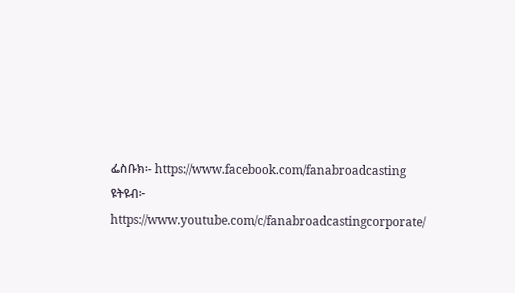ፌስቡክ፡- https://www.facebook.com/fanabroadcasting ዩትዩብ፦ https://www.youtube.com/c/fanabroadcastingcorporate/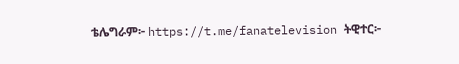ቴሌግራም፦ https://t.me/fanatelevision ትዊተር፦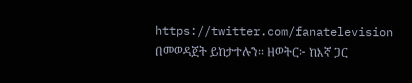https://twitter.com/fanatelevision በመወዳጀት ይከታተሉን፡፡ ዘወትር፦ ከእኛ ጋር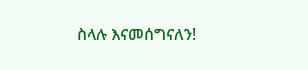ስላሉ እናመሰግናለን!